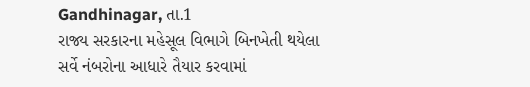Gandhinagar, તા.1
રાજ્ય સરકારના મહેસૂલ વિભાગે બિનખેતી થયેલા સર્વે નંબરોના આધારે તૈયાર કરવામાં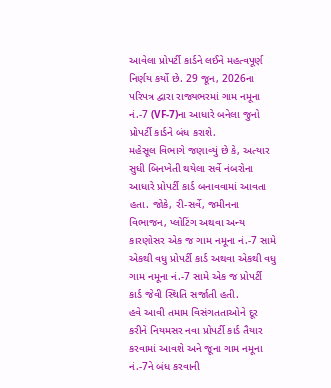આવેલા પ્રોપર્ટી કાર્ડને લઈને મહત્વપૂર્ણ નિર્ણય કર્યો છે. 29 જૂન, 2026ના પરિપત્ર દ્વારા રાજ્યભરમાં ગામ નમૂના નં.-7 (VF-7)ના આધારે બનેલા જુનો પ્રોપર્ટી કાર્ડને બંધ કરાશે.
મહેસૂલ વિભાગે જણાવ્યું છે કે, અત્યાર સુધી બિનખેતી થયેલા સર્વે નંબરોના આધારે પ્રોપર્ટી કાર્ડ બનાવવામાં આવતા હતા. જોકે, રી-સર્વે, જમીનના વિભાજન, પ્લોટિંગ અથવા અન્ય કારણોસર એક જ ગામ નમૂના નં.-7 સામે એકથી વધુ પ્રોપર્ટી કાર્ડ અથવા એકથી વધુ ગામ નમૂના નં.-7 સામે એક જ પ્રોપર્ટી કાર્ડ જેવી સ્થિતિ સર્જાતી હતી.
હવે આવી તમામ વિસંગતતાઓને દૂર કરીને નિયમસર નવા પ્રોપર્ટી કાર્ડ તૈયાર કરવામાં આવશે અને જૂના ગામ નમૂના નં.-7ને બંધ કરવાની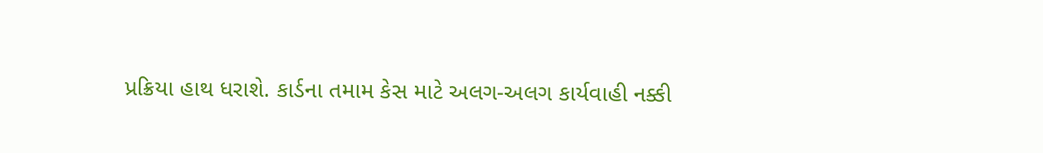પ્રક્રિયા હાથ ધરાશે. કાર્ડના તમામ કેસ માટે અલગ-અલગ કાર્યવાહી નક્કી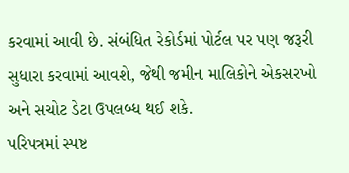કરવામાં આવી છે. સંબંધિત રેકોર્ડમાં પોર્ટલ પર પણ જરૂરી સુધારા કરવામાં આવશે, જેથી જમીન માલિકોને એકસરખો અને સચોટ ડેટા ઉપલબ્ધ થઈ શકે.
પરિપત્રમાં સ્પષ્ટ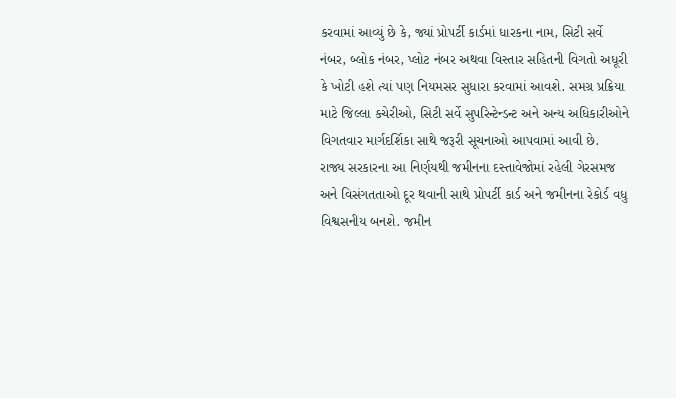કરવામાં આવ્યું છે કે, જ્યાં પ્રોપર્ટી કાર્ડમાં ધારકના નામ, સિટી સર્વે નંબર, બ્લોક નંબર, પ્લોટ નંબર અથવા વિસ્તાર સહિતની વિગતો અધૂરી કે ખોટી હશે ત્યાં પણ નિયમસર સુધારા કરવામાં આવશે. સમગ્ર પ્રક્રિયા માટે જિલ્લા કચેરીઓ, સિટી સર્વે સુપરિન્ટેન્ડન્ટ અને અન્ય અધિકારીઓને વિગતવાર માર્ગદર્શિકા સાથે જરૂરી સૂચનાઓ આપવામાં આવી છે.
રાજ્ય સરકારના આ નિર્ણયથી જમીનના દસ્તાવેજોમાં રહેલી ગેરસમજ અને વિસંગતતાઓ દૂર થવાની સાથે પ્રોપર્ટી કાર્ડ અને જમીનના રેકોર્ડ વધુ વિશ્વસનીય બનશે. જમીન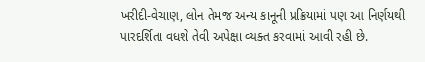ખરીદી-વેચાણ, લોન તેમજ અન્ય કાનૂની પ્રક્રિયામાં પણ આ નિર્ણયથી પારદર્શિતા વધશે તેવી અપેક્ષા વ્યક્ત કરવામાં આવી રહી છે.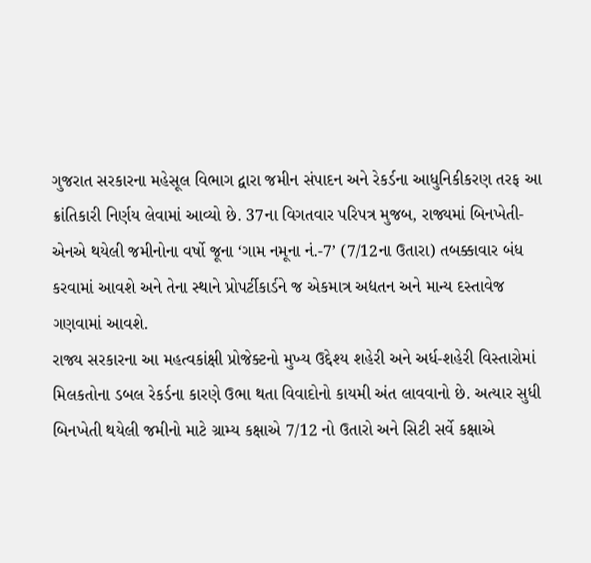ગુજરાત સરકારના મહેસૂલ વિભાગ દ્વારા જમીન સંપાદન અને રેકર્ડના આધુનિકીકરણ તરફ આ ક્રાંતિકારી નિર્ણય લેવામાં આવ્યો છે. 37ના વિગતવાર પરિપત્ર મુજબ, રાજ્યમાં બિનખેતી-એનએ થયેલી જમીનોના વર્ષો જૂના ‘ગામ નમૂના નં.-7’ (7/12ના ઉતારા) તબક્કાવાર બંધ કરવામાં આવશે અને તેના સ્થાને પ્રોપર્ટીકાર્ડને જ એકમાત્ર અદ્યતન અને માન્ય દસ્તાવેજ ગણવામાં આવશે.
રાજ્ય સરકારના આ મહત્વકાંક્ષી પ્રોજેક્ટનો મુખ્ય ઉદ્દેશ્ય શહેરી અને અર્ધ-શહેરી વિસ્તારોમાં મિલકતોના ડબલ રેકર્ડના કારણે ઉભા થતા વિવાદોનો કાયમી અંત લાવવાનો છે. અત્યાર સુધી બિનખેતી થયેલી જમીનો માટે ગ્રામ્ય કક્ષાએ 7/12 નો ઉતારો અને સિટી સર્વે કક્ષાએ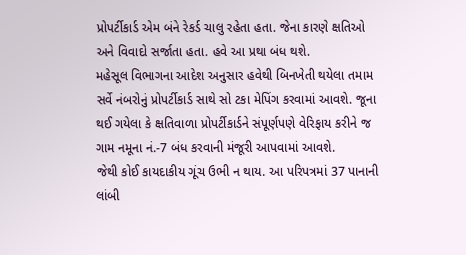પ્રોપર્ટીકાર્ડ એમ બંને રેકર્ડ ચાલુ રહેતા હતા. જેના કારણે ક્ષતિઓ અને વિવાદો સર્જાતા હતા. હવે આ પ્રથા બંધ થશે.
મહેસૂલ વિભાગના આદેશ અનુસાર હવેથી બિનખેતી થયેલા તમામ સર્વે નંબરોનું પ્રોપર્ટીકાર્ડ સાથે સો ટકા મેપિંગ કરવામાં આવશે. જૂના થઈ ગયેલા કે ક્ષતિવાળા પ્રોપર્ટીકાર્ડને સંપૂર્ણપણે વેરિફાય કરીને જ ગામ નમૂના નં.-7 બંધ કરવાની મંજૂરી આપવામાં આવશે.
જેથી કોઈ કાયદાકીય ગૂંચ ઉભી ન થાય. આ પરિપત્રમાં 37 પાનાની લાંબી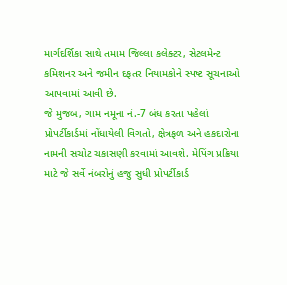માર્ગદર્શિકા સાથે તમામ જિલ્લા કલેક્ટર, સેટલમેન્ટ કમિશનર અને જમીન દફતર નિયામકોને સ્પષ્ટ સૂચનાઓ આપવામાં આવી છે.
જે મુજબ, ગામ નમૂના નં.-7 બંધ કરતા પહેલાં પ્રોપર્ટીકાર્ડમાં નોંધાયેલી વિગતો, ક્ષેત્રફળ અને હકદારોના નામની સચોટ ચકાસણી કરવામાં આવશે. મેપિંગ પ્રક્રિયા માટે જે સર્વે નંબરોનું હજુ સુધી પ્રોપર્ટીકાર્ડ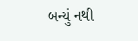બન્યું નથી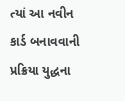ત્યાં આ નવીન કાર્ડ બનાવવાની પ્રક્રિયા યુદ્ધના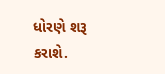ધોરણે શરૂ કરાશે.